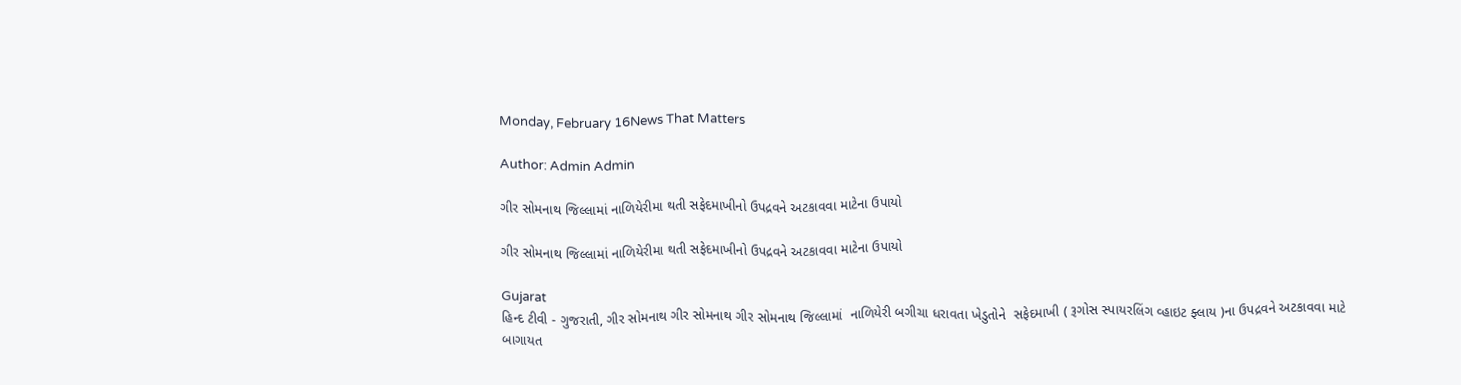Monday, February 16News That Matters

Author: Admin Admin

ગીર સોમનાથ જિલ્લામાં નાળિયેરીમા થતી સફેદમાખીનો ઉપદ્રવને અટકાવવા માટેના ઉપાયો

ગીર સોમનાથ જિલ્લામાં નાળિયેરીમા થતી સફેદમાખીનો ઉપદ્રવને અટકાવવા માટેના ઉપાયો

Gujarat
હિન્દ ટીવી - ગુજરાતી, ગીર સોમનાથ ગીર સોમનાથ ગીર સોમનાથ જિલ્લામાં  નાળિયેરી બગીચા ધરાવતા ખેડુતોને  સફેદમાખી ( રૂગોસ સ્પાયરલિંગ વ્હાઇટ ફ્લાય )ના ઉપદ્રવને અટકાવવા માટે બાગાયત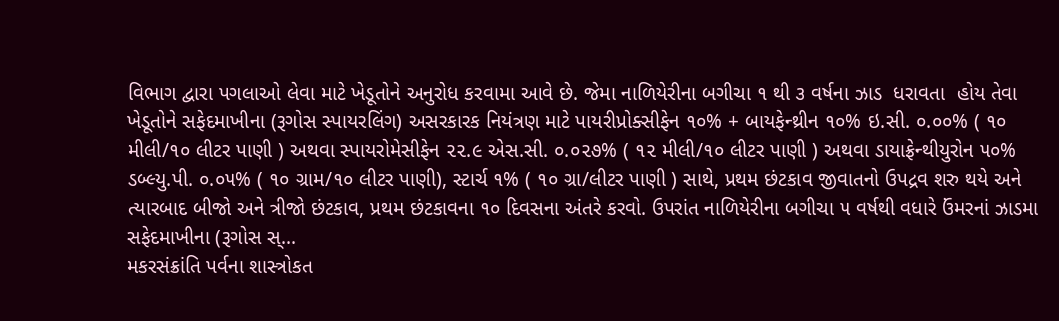વિભાગ દ્વારા પગલાઓ લેવા માટે ખેડૂતોને અનુરોધ કરવામા આવે છે. જેમા નાળિયેરીના બગીચા ૧ થી ૩ વર્ષના ઝાડ  ધરાવતા  હોય તેવા ખેડૂતોને સફેદમાખીના (રૂગોસ સ્પાયરલિંગ) અસરકારક નિયંત્રણ માટે પાયરીપ્રોક્સીફેન ૧૦% + બાયફેન્થ્રીન ૧૦% ઇ.સી. ૦.૦૦% ( ૧૦ મીલી/૧૦ લીટર પાણી ) અથવા સ્પાયરોમેસીફેન ૨૨.૯ એસ.સી. ૦.૦૨૭% ( ૧૨ મીલી/૧૦ લીટર પાણી ) અથવા ડાયાફ્રેન્થીયુરોન ૫૦% ડબ્લ્યુ.પી. ૦.૦૫% ( ૧૦ ગ્રામ/૧૦ લીટર પાણી), સ્ટાર્ચ ૧% ( ૧૦ ગ્રા/લીટર પાણી ) સાથે, પ્રથમ છંટકાવ જીવાતનો ઉપદ્રવ શરુ થયે અને ત્યારબાદ બીજો અને ત્રીજો છંટકાવ, પ્રથમ છંટકાવના ૧૦ દિવસના અંતરે કરવો. ઉપરાંત નાળિયેરીના બગીચા ૫ વર્ષથી વધારે ઉંમરનાં ઝાડમા   સફેદમાખીના (રૂગોસ સ્...
મકરસંક્રાંતિ પર્વના શાસ્ત્રોકત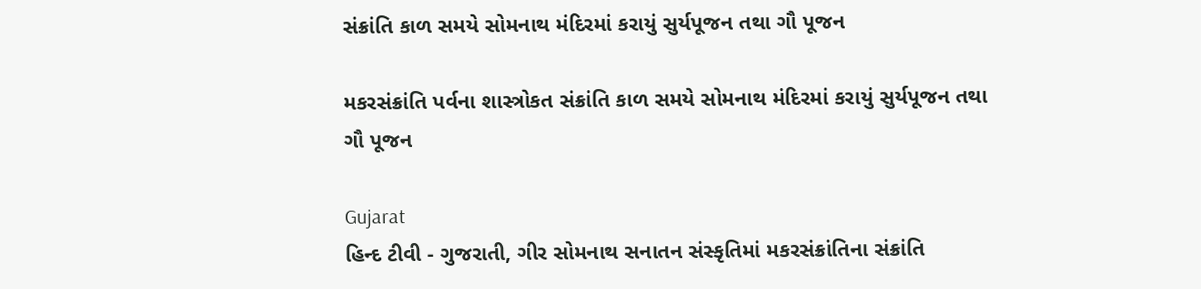સંક્રાંતિ કાળ સમયે સોમનાથ મંદિરમાં કરાયું સુર્યપૂજન તથા ગૌ પૂજન

મકરસંક્રાંતિ પર્વના શાસ્ત્રોકત સંક્રાંતિ કાળ સમયે સોમનાથ મંદિરમાં કરાયું સુર્યપૂજન તથા ગૌ પૂજન

Gujarat
હિન્દ ટીવી - ગુજરાતી, ગીર સોમનાથ સનાતન સંસ્કૃતિમાં મકરસંક્રાંતિના સંક્રાંતિ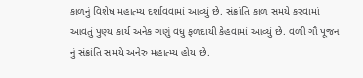કાળનું વિશેષ મહાત્મ્ય દર્શાવવામાં આવ્યું છે. સંક્રાંતિ કાળ સમયે કરવામાં આવતું પુણ્ય કાર્ય અનેક ગણું વધુ ફળદાયી કેહવામાં આવ્યું છે. વળી ગૌ પૂજન નું સંક્રાંતિ સમયે અનેરુ મહાત્મ્ય હોય છે.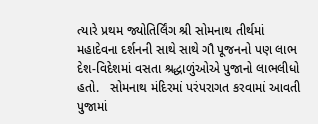ત્યારે પ્રથમ જ્યોતિર્લિંગ શ્રી સોમનાથ તીર્થમાં મહાદેવના દર્શનની સાથે સાથે ગૌ પૂજનનો પણ લાભ દેશ-વિદેશમાં વસતા શ્રદ્ધાળુંઓએ પુજાનો લાભલીધો હતો.   સોમનાથ મંદિરમાં પરંપરાગત કરવામાં આવતી પુજામાં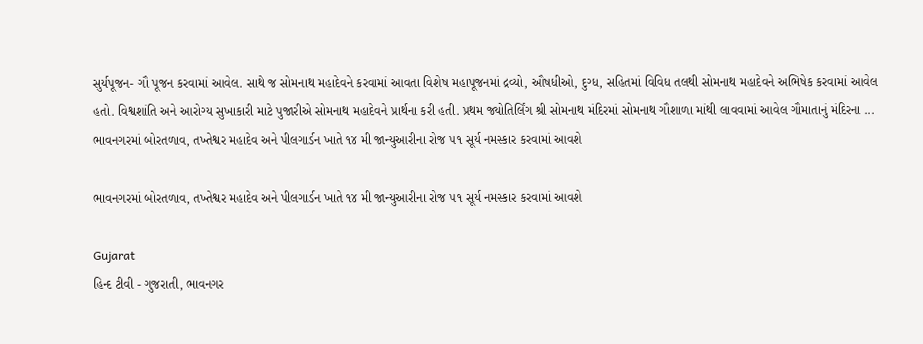સુર્યપૂજન- ગૌ પૂજન કરવામાં આવેલ. સાથે જ સોમનાથ મહાદેવને કરવામાં આવતા વિશેષ મહાપૂજનમાં દ્રવ્યો, ઔષધીઓ, દુગ્ધ, સહિતમાં વિવિધ તલથી સોમનાથ મહાદેવને અભિષેક કરવામાં આવેલ હતો. વિશ્વશાંતિ અને આરોગ્ય સુખાકારી માટે પુજારીએ સોમનાથ મહાદેવને પ્રાર્થના કરી હતી. પ્રથમ જ્યોતિર્લિંગ શ્રી સોમનાથ મંદિરમાં સોમનાથ ગૌશાળા માંથી લાવવામાં આવેલ ગૌમાતાનું મંદિરના ...
ભાવનગરમાં બોરતળાવ, તખ્તેશ્વર મહાદેવ અને પીલગાર્ડન ખાતે ૧૪ મી જાન્યુઆરીના રોજ ૫૧ સૂર્ય નમસ્કાર કરવામાં આવશે

ભાવનગરમાં બોરતળાવ, તખ્તેશ્વર મહાદેવ અને પીલગાર્ડન ખાતે ૧૪ મી જાન્યુઆરીના રોજ ૫૧ સૂર્ય નમસ્કાર કરવામાં આવશે

Gujarat
હિન્દ ટીવી - ગુજરાતી, ભાવનગર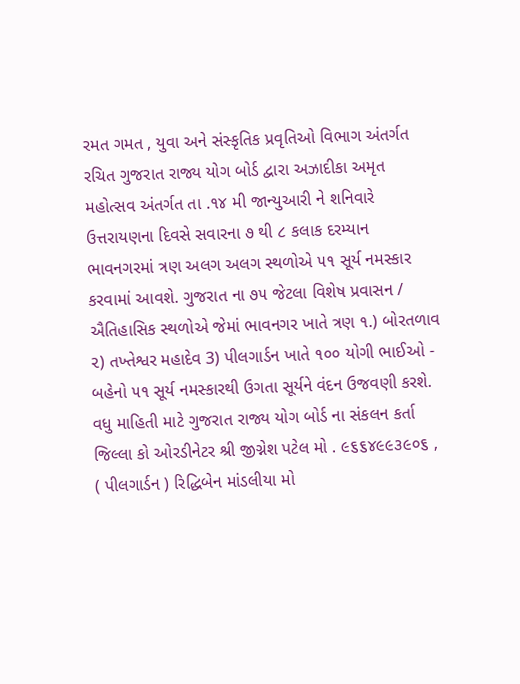રમત ગમત , યુવા અને સંસ્કૃતિક પ્રવૃતિઓ વિભાગ અંતર્ગત રચિત ગુજરાત રાજ્ય યોગ બોર્ડ દ્વારા અઝાદીકા અમૃત મહોત્સવ અંતર્ગત તા .૧૪ મી જાન્યુઆરી ને શનિવારે ઉત્તરાયણના દિવસે સવારના ૭ થી ૮ કલાક દરમ્યાન ભાવનગરમાં ત્રણ અલગ અલગ સ્થળોએ ૫૧ સૂર્ય નમસ્કાર કરવામાં આવશે. ગુજરાત ના ૭૫ જેટલા વિશેષ પ્રવાસન / ઐતિહાસિક સ્થળોએ જેમાં ભાવનગર ખાતે ત્રણ ૧.) બોરતળાવ ૨) તખ્તેશ્વર મહાદેવ 3) પીલગાર્ડન ખાતે ૧૦૦ યોગી ભાઈઓ - બહેનો ૫૧ સૂર્ય નમસ્કારથી ઉગતા સૂર્યને વંદન ઉજવણી કરશે. વધુ માહિતી માટે ગુજરાત રાજ્ય યોગ બોર્ડ ના સંકલન કર્તા જિલ્લા કો ઓરડીનેટર શ્રી જીગ્નેશ પટેલ મો . ૯૬૬૪૯૯૩૯૦૬ , ( પીલગાર્ડન ) રિદ્ધિબેન માંડલીયા મો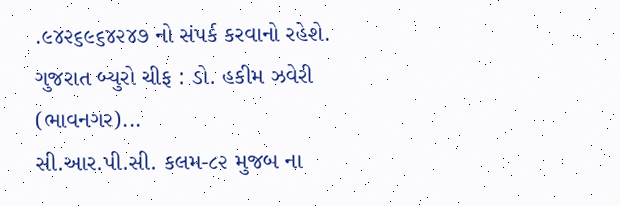.૯૪૨૬૯૬૪૨૪૭ નો સંપર્ક કરવાનો રહેશે. ગુજરાત બ્યુરો ચીફ : ડો. હકીમ ઝવેરી (ભાવનગર)...
સી.આર.પી.સી. કલમ-૮૨ મુજબ ના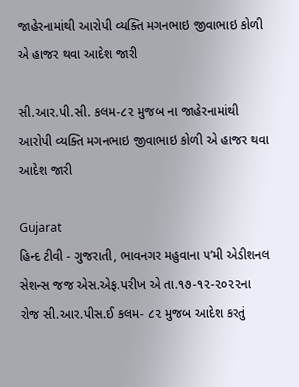જાહેરનામાંથી આરોપી વ્યક્તિ મગનભાઇ જીવાભાઇ કોળી એ હાજર થવા આદેશ જારી

સી.આર.પી.સી. કલમ-૮૨ મુજબ ના જાહેરનામાંથી આરોપી વ્યક્તિ મગનભાઇ જીવાભાઇ કોળી એ હાજર થવા આદેશ જારી

Gujarat
હિન્દ ટીવી - ગુજરાતી, ભાવનગર મહુવાના ૫’મી એડીશનલ સેશન્સ જજ એસ.એફ.પરીખ એ તા.૧૭-૧૨-૨૦૨૨ના રોજ સી.આર.પીસ.ઈ કલમ- ૮૨ મુજબ આદેશ કરતું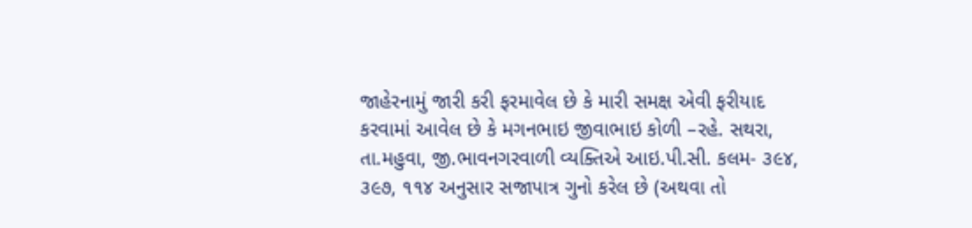જાહેરનામું જારી કરી ફરમાવેલ છે કે મારી સમક્ષ એવી ફરીયાદ કરવામાં આવેલ છે કે મગનભાઇ જીવાભાઇ કોળી –રહે. સથરા, તા.મહુવા, જી.ભાવનગરવાળી વ્યક્તિએ આઇ.પી.સી. કલમ- ૩૯૪, ૩૯૭, ૧૧૪ અનુસાર સજાપાત્ર ગુનો કરેલ છે (અથવા તો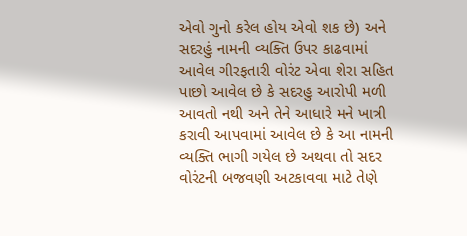એવો ગુનો કરેલ હોય એવો શક છે) અને સદરહું નામની વ્યક્તિ ઉપર કાઢવામાં આવેલ ગીરફતારી વોરંટ એવા શેરા સહિત પાછો આવેલ છે કે સદરહુ આરોપી મળી આવતો નથી અને તેને આધારે મને ખાત્રી કરાવી આપવામાં આવેલ છે કે આ નામની વ્યક્તિ ભાગી ગયેલ છે અથવા તો સદર વોરંટની બજવણી અટકાવવા માટે તેણે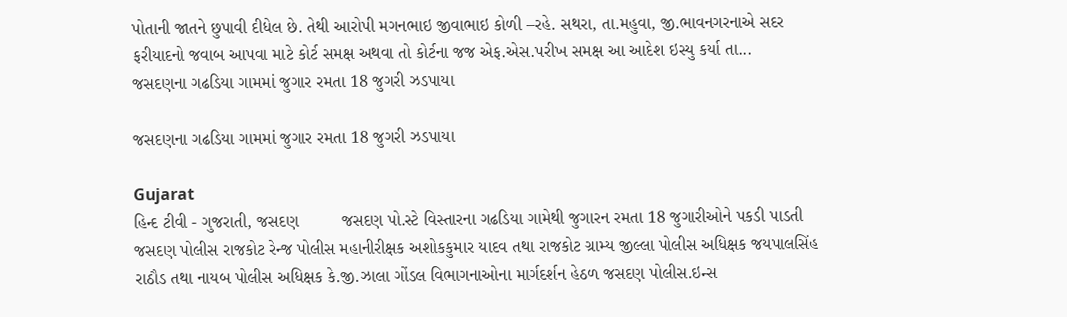પોતાની જાતને છુપાવી દીધેલ છે. તેથી આરોપી મગનભાઇ જીવાભાઇ કોળી –રહે. સથરા, તા.મહુવા, જી.ભાવનગરનાએ સદર ફરીયાદનો જવાબ આપવા માટે કોર્ટ સમક્ષ અથવા તો કોર્ટના જજ એફ.એસ.પરીખ સમક્ષ આ આદેશ ઇસ્યુ કર્યા તા...
જસદણના ગઢડિયા ગામમાં જુગાર રમતા 18 જુગરી ઝડપાયા

જસદણના ગઢડિયા ગામમાં જુગાર રમતા 18 જુગરી ઝડપાયા

Gujarat
હિન્દ ટીવી - ગુજરાતી, જસદણ         જસદણ પો.સ્ટે વિસ્તારના ગઢડિયા ગામેથી જુગારન રમતા 18 જુગારીઓને પકડી પાડતી જસદણ પોલીસ રાજકોટ રેન્જ પોલીસ મહાનીરીક્ષક અશોકકુમાર યાદવ તથા રાજકોટ ગ્રામ્ય જીલ્લા પોલીસ અધિક્ષક જયપાલસિંહ રાઠૌડ તથા નાયબ પોલીસ અધિક્ષક કે.જી.ઝાલા ગોંડલ વિભાગનાઓના માર્ગદર્શન હેઠળ જસદણ પોલીસ.ઇન્સ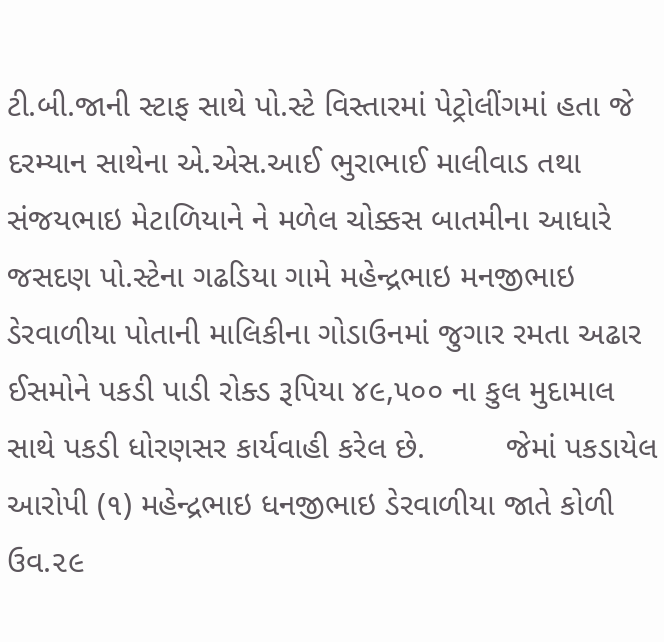ટી.બી.જાની સ્ટાફ સાથે પો.સ્ટે વિસ્તારમાં પેટ્રોલીંગમાં હતા જે દરમ્યાન સાથેના એ.એસ.આઈ ભુરાભાઈ માલીવાડ તથા સંજયભાઇ મેટાળિયાને ને મળેલ ચોક્કસ બાતમીના આધારે જસદણ પો.સ્ટેના ગઢડિયા ગામે મહેન્દ્રભાઇ મનજીભાઇ ડેરવાળીયા પોતાની માલિકીના ગોડાઉનમાં જુગાર રમતા અઢાર ઈસમોને પકડી પાડી રોક્ડ રૂપિયા ૪૯,૫૦૦ ના કુલ મુદામાલ સાથે પકડી ધોરણસર કાર્યવાહી કરેલ છે.         જેમાં પકડાયેલ આરોપી (૧) મહેન્દ્રભાઇ ધનજીભાઇ ડેરવાળીયા જાતે કોળી ઉવ.૨૯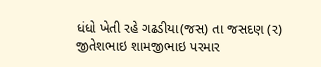ધંધો ખેતી રહે ગઢડીયા(જસ) તા જસદણ (ર) જીતેશભાઇ શામજીભાઇ પરમાર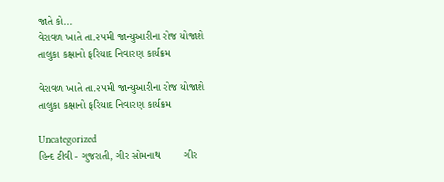જાતે કો...
વેરાવળ ખાતે તા.૨૫મી જાન્યુઆરીના રોજ યોજાશે તાલુકા કક્ષાનો ફરિયાદ નિવારણ કાર્યક્રમ

વેરાવળ ખાતે તા.૨૫મી જાન્યુઆરીના રોજ યોજાશે તાલુકા કક્ષાનો ફરિયાદ નિવારણ કાર્યક્રમ

Uncategorized
હિન્દ ટીવી - ગુજરાતી, ગીર સોમનાથ        ગીર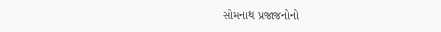સોમનાથ પ્રજાજનોનો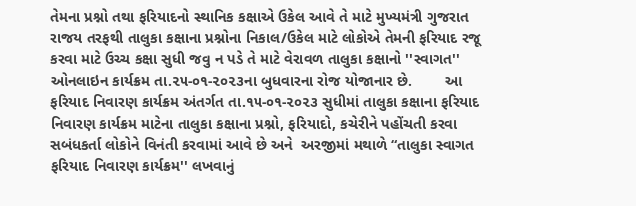તેમના પ્રશ્નો તથા ફરિયાદનો સ્થાનિક કક્ષાએ ઉકેલ આવે તે માટે મુખ્યમંત્રી ગુજરાત રાજય તરફથી તાલુકા કક્ષાના પ્રશ્નોના નિકાલ/ઉકેલ માટે લોકોએ તેમની ફરિયાદ રજૂ કરવા માટે ઉચ્ચ કક્ષા સુધી જવુ ન પડે તે માટે વેરાવળ તાલુકા કક્ષાનો ''સ્વાગત'' ઓનલાઇન કાર્યક્રમ તા.૨૫-૦૧-૨૦૨૩ના બુધવારના રોજ યોજાનાર છે.        આ ફરિયાદ નિવારણ કાર્યક્રમ અંતર્ગત તા.૧૫-૦૧-૨૦૨૩ સુધીમાં તાલુકા કક્ષાના ફરિયાદ નિવારણ કાર્યક્રમ માટેના તાલુકા કક્ષાના પ્રશ્નો, ફરિયાદો, કચેરીને પહોંચતી કરવા સબંધકર્તા લોકોને વિનંતી કરવામાં આવે છે અને  અરજીમાં મથાળે “તાલુકા સ્વાગત ફરિયાદ નિવારણ કાર્યક્રમ'' લખવાનું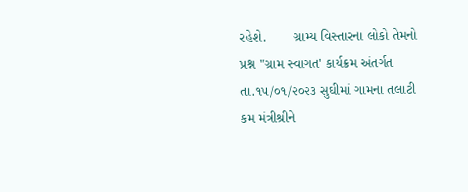રહેશે.       ગ્રામ્ય વિસ્તારના લોકો તેમનો પ્રશ્ન "ગ્રામ સ્વાગત' કાર્યક્રમ અંતર્ગત તા.૧૫/૦૧/૨૦૨૩ સુઘીમાં ગામના તલાટી કમ મંત્રીશ્રીને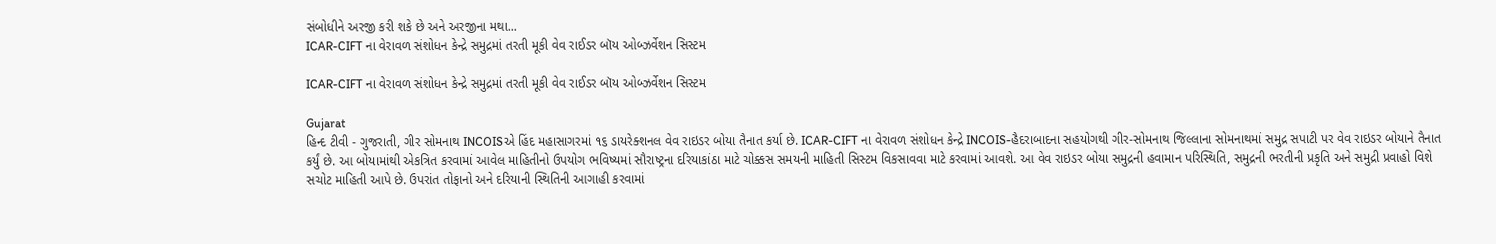સંબોધીને અરજી કરી શકે છે અને અરજીના મથા...
ICAR-CIFT ના વેરાવળ સંશોધન કેન્દ્રે સમુદ્રમાં તરતી મૂકી વેવ રાઈડર બૉય ઓબ્ઝર્વેશન સિસ્ટમ

ICAR-CIFT ના વેરાવળ સંશોધન કેન્દ્રે સમુદ્રમાં તરતી મૂકી વેવ રાઈડર બૉય ઓબ્ઝર્વેશન સિસ્ટમ

Gujarat
હિન્દ ટીવી - ગુજરાતી, ગીર સોમનાથ INCOISએ હિંદ મહાસાગરમાં ૧૬ ડાયરેક્શનલ વેવ રાઇડર બોયા તૈનાત કર્યા છે. ICAR-CIFT ના વેરાવળ સંશોધન કેન્દ્રે INCOIS-હૈદરાબાદના સહયોગથી ગીર-સોમનાથ જિલ્લાના સોમનાથમાં સમુદ્ર સપાટી પર વેવ રાઇડર બોયાને તૈનાત કર્યું છે. આ બોયામાંથી એકત્રિત કરવામાં આવેલ માહિતીનો ઉપયોગ ભવિષ્યમાં સૌરાષ્ટ્રના દરિયાકાંઠા માટે ચોક્કસ સમયની માહિતી સિસ્ટમ વિકસાવવા માટે કરવામાં આવશે. આ વેવ રાઇડર બોયા સમુદ્રની હવામાન પરિસ્થિતિ, સમુદ્રની ભરતીની પ્રકૃતિ અને સમુદ્રી પ્રવાહો વિશે સચોટ માહિતી આપે છે. ઉપરાંત તોફાનો અને દરિયાની સ્થિતિની આગાહી કરવામાં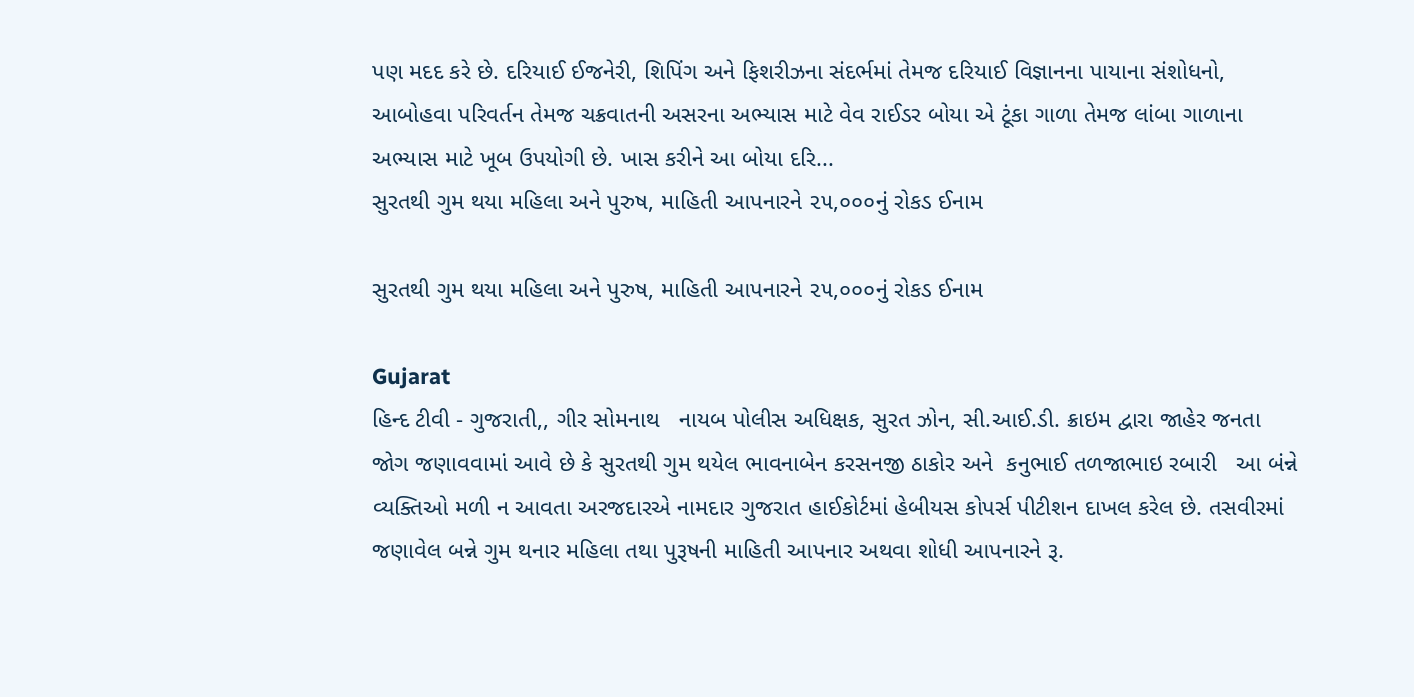પણ મદદ કરે છે. દરિયાઈ ઈજનેરી, શિપિંગ અને ફિશરીઝના સંદર્ભમાં તેમજ દરિયાઈ વિજ્ઞાનના પાયાના સંશોધનો, આબોહવા પરિવર્તન તેમજ ચક્રવાતની અસરના અભ્યાસ માટે વેવ રાઈડર બોયા એ ટૂંકા ગાળા તેમજ લાંબા ગાળાના અભ્યાસ માટે ખૂબ ઉપયોગી છે. ખાસ કરીને આ બોયા દરિ...
સુરતથી ગુમ થયા મહિલા અને પુરુષ, માહિતી આપનારને ૨૫,૦૦૦નું રોકડ ઈનામ

સુરતથી ગુમ થયા મહિલા અને પુરુષ, માહિતી આપનારને ૨૫,૦૦૦નું રોકડ ઈનામ

Gujarat
હિન્દ ટીવી - ગુજરાતી,, ગીર સોમનાથ   નાયબ પોલીસ અધિક્ષક, સુરત ઝોન, સી.આઈ.ડી. ક્રાઇમ દ્વારા જાહેર જનતા જોગ જણાવવામાં આવે છે કે સુરતથી ગુમ થયેલ ભાવનાબેન કરસનજી ઠાકોર અને  કનુભાઈ તળજાભાઇ રબારી   આ બંન્ને વ્યક્તિઓ મળી ન આવતા અરજદારએ નામદાર ગુજરાત હાઈકોર્ટમાં હેબીયસ કોપર્સ પીટીશન દાખલ કરેલ છે. તસવીરમાં જણાવેલ બન્ને ગુમ થનાર મહિલા તથા પુરૂષની માહિતી આપનાર અથવા શોધી આપનારને રૂ.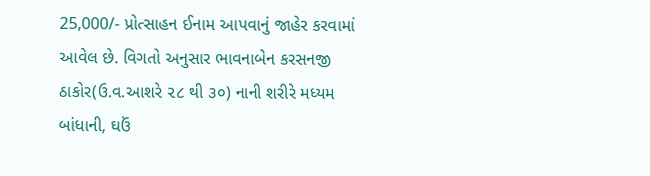25,000/- પ્રોત્સાહન ઈનામ આપવાનું જાહેર કરવામાં આવેલ છે. વિગતો અનુસાર ભાવનાબેન કરસનજી ઠાકોર(ઉ.વ.આશરે ૨૮ થી ૩૦) નાની શરીરે મધ્યમ બાંધાની, ઘઉં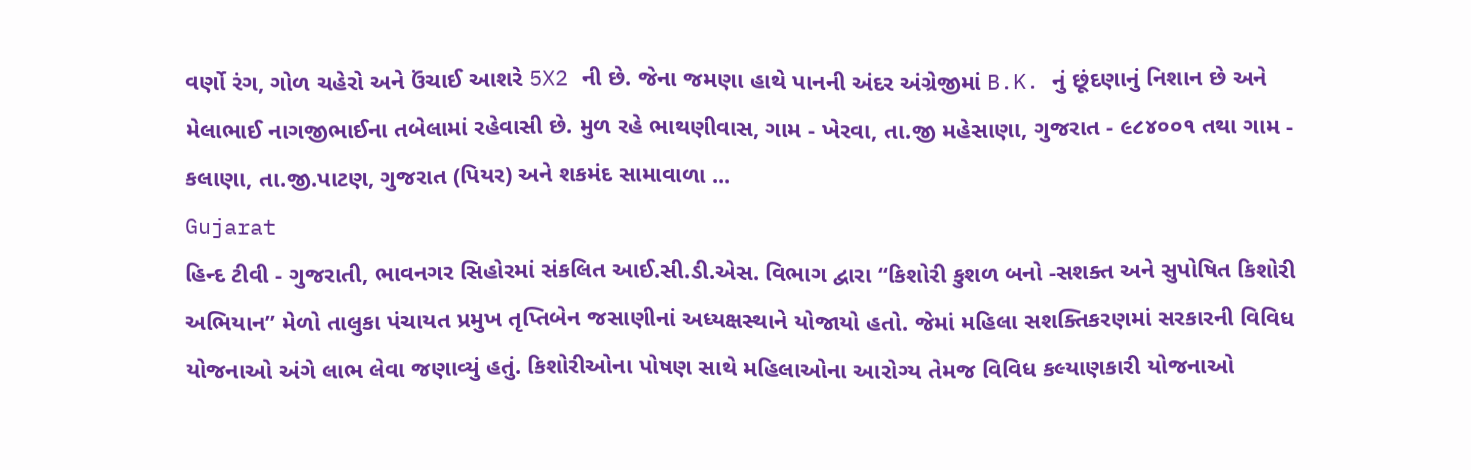વર્ણો રંગ, ગોળ ચહેરો અને ઉંચાઈ આશરે 5X2 ની છે. જેના જમણા હાથે પાનની અંદર અંગ્રેજીમાં B.K. નું છૂંદણાનું નિશાન છે અને મેલાભાઈ નાગજીભાઈના તબેલામાં રહેવાસી છે. મુળ રહે ભાથણીવાસ, ગામ - ખેરવા, તા.જી મહેસાણા, ગુજરાત - ૯૮૪૦૦૧ તથા ગામ - કલાણા, તા.જી.પાટણ, ગુજરાત (પિયર) અને શકમંદ સામાવાળા ...
Gujarat
હિન્દ ટીવી - ગુજરાતી, ભાવનગર સિહોરમાં સંકલિત આઈ.સી.ડી.એસ. વિભાગ દ્વારા “કિશોરી કુશળ બનો -સશક્ત અને સુપોષિત કિશોરી અભિયાન” મેળો તાલુકા પંચાયત પ્રમુખ તૃપ્તિબેન જસાણીનાં અધ્યક્ષસ્થાને યોજાયો હતો. જેમાં મહિલા સશક્તિકરણમાં સરકારની વિવિધ યોજનાઓ અંગે લાભ લેવા જણાવ્યું હતું. કિશોરીઓના પોષણ સાથે મહિલાઓના આરોગ્ય તેમજ વિવિધ કલ્યાણકારી યોજનાઓ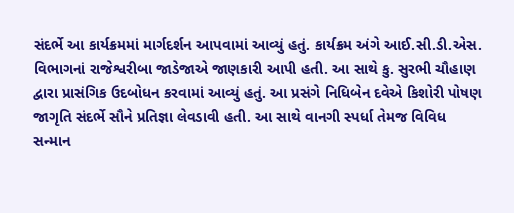સંદર્ભે આ કાર્યક્રમમાં માર્ગદર્શન આપવામાં આવ્યું હતું. કાર્યક્રમ અંગે આઈ.સી.ડી.એસ. વિભાગનાં રાજેશ્વરીબા જાડેજાએ જાણકારી આપી હતી. આ સાથે કુ. સુરભી ચૌહાણ દ્વારા પ્રાસંગિક ઉદબોધન કરવામાં આવ્યું હતું. આ પ્રસંગે નિધિબેન દવેએ કિશોરી પોષણ જાગૃતિ સંદર્ભે સૌને પ્રતિજ્ઞા લેવડાવી હતી. આ સાથે વાનગી સ્પર્ધા તેમજ વિવિધ સન્માન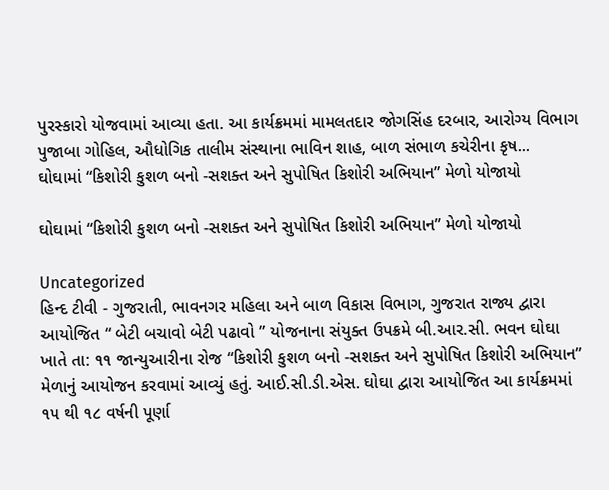પુરસ્કારો યોજવામાં આવ્યા હતા. આ કાર્યક્રમમાં મામલતદાર જોગસિંહ દરબાર, આરોગ્ય વિભાગ પુજાબા ગોહિલ, ઔધોગિક તાલીમ સંસ્થાના ભાવિન શાહ, બાળ સંભાળ કચેરીના કૃષ...
ઘોઘામાં “કિશોરી કુશળ બનો -સશક્ત અને સુપોષિત કિશોરી અભિયાન” મેળો યોજાયો

ઘોઘામાં “કિશોરી કુશળ બનો -સશક્ત અને સુપોષિત કિશોરી અભિયાન” મેળો યોજાયો

Uncategorized
હિન્દ ટીવી - ગુજરાતી, ભાવનગર મહિલા અને બાળ વિકાસ વિભાગ, ગુજરાત રાજ્ય દ્વારા આયોજિત “ બેટી બચાવો બેટી પઢાવો ” યોજનાના સંયુક્ત ઉપક્રમે બી.આર.સી. ભવન ઘોઘા ખાતે તા: ૧૧ જાન્યુઆરીના રોજ “કિશોરી કુશળ બનો -સશક્ત અને સુપોષિત કિશોરી અભિયાન” મેળાનું આયોજન કરવામાં આવ્યું હતું. આઈ.સી.ડી.એસ. ઘોઘા દ્વારા આયોજિત આ કાર્યક્રમમાં ૧૫ થી ૧૮ વર્ષની પૂર્ણા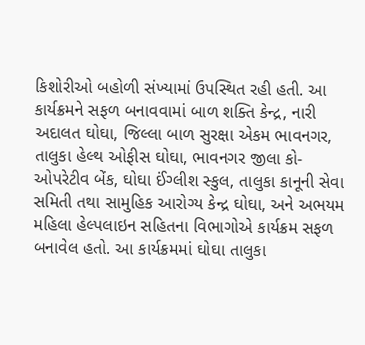કિશોરીઓ બહોળી સંખ્યામાં ઉપસ્થિત રહી હતી. આ કાર્યક્રમને સફળ બનાવવામાં બાળ શક્તિ કેન્દ્ર, નારી અદાલત ઘોઘા, જિલ્લા બાળ સુરક્ષા એકમ ભાવનગર, તાલુકા હેલ્થ ઓફીસ ઘોઘા, ભાવનગર જીલા કો- ઓપરેટીવ બેંક, ઘોઘા ઈંગ્લીશ સ્કુલ, તાલુકા કાનૂની સેવા સમિતી તથા સામુહિક આરોગ્ય કેન્દ્ર ઘોઘા, અને અભયમ મહિલા હેલ્પલાઇન સહિતના વિભાગોએ કાર્યક્રમ સફળ બનાવેલ હતો. આ કાર્યક્રમમાં ઘોઘા તાલુકા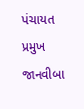પંચાયત પ્રમુખ જાનવીબા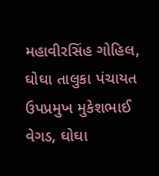મહાવીરસિંહ ગોહિલ, ઘોઘા તાલુકા પંચાયત ઉપપ્રમુખ મુકેશભાઈ વેગડ, ઘોઘા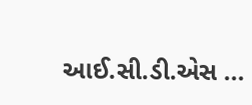આઈ.સી.ડી.એસ ...